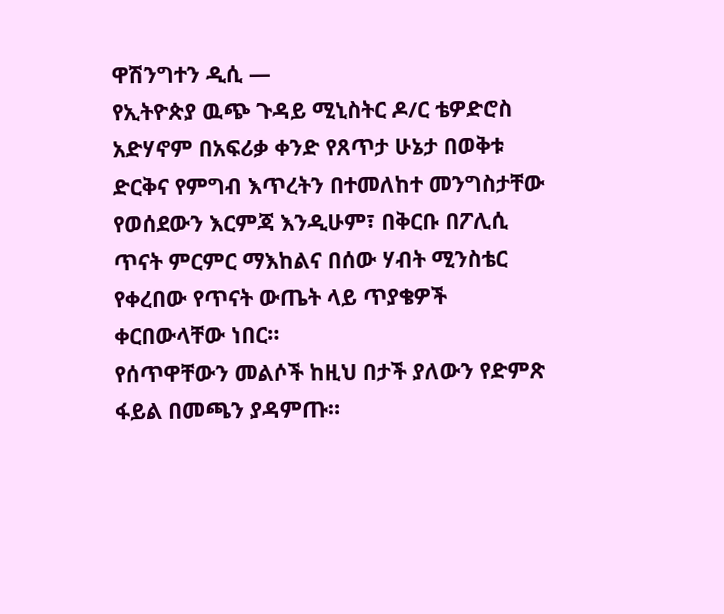ዋሽንግተን ዲሲ —
የኢትዮጵያ ዉጭ ጉዳይ ሚኒስትር ዶ/ር ቴዎድሮስ አድሃኖም በአፍሪቃ ቀንድ የጸጥታ ሁኔታ በወቅቱ ድርቅና የምግብ እጥረትን በተመለከተ መንግስታቸው የወሰደውን እርምጃ እንዲሁም፣ በቅርቡ በፖሊሲ ጥናት ምርምር ማእከልና በሰው ሃብት ሚንስቴር የቀረበው የጥናት ውጤት ላይ ጥያቄዎች ቀርበውላቸው ነበር።
የሰጥዋቸውን መልሶች ከዚህ በታች ያለውን የድምጽ ፋይል በመጫን ያዳምጡ።